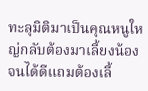ทะลุมิติมาเป็นคุณหนูใหญ่กลับต้องมาเลี้ยงน้องจนได้ดีแถมต้องเลี้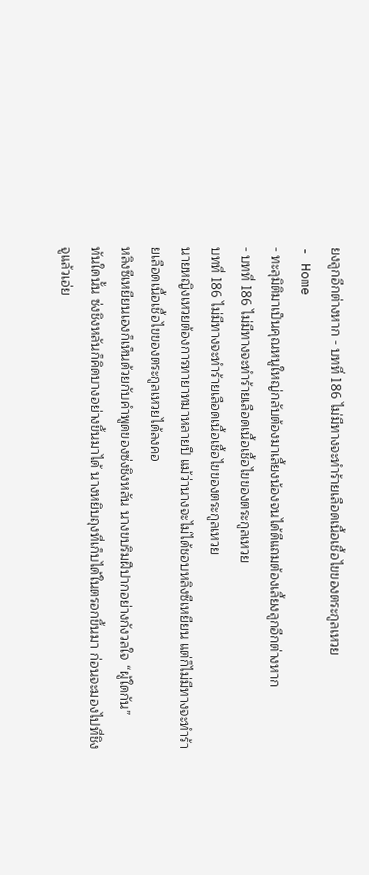ยงลูกอีกต่างหาก - บทที่ 186 ไม่มีทางจะทำร้ายเลือดเนื้อเชื้อไขของตระกูลเหวย
- Home
- ทะลุมิติมาเป็นคุณหนูใหญ่กลับต้องมาเลี้ยงน้องจนได้ดีแถมต้องเลี้ยงลูกอีกต่างหาก
- บทที่ 186 ไม่มีทางจะทำร้ายเลือดเนื้อเชื้อไขของตระกูลเหวย
บทที่ 186 ไม่มีทางจะทำร้ายเลือดเนื้อเชื้อไขของตระกูลเหวย
นายหญิงเหวยต้องการทายาทมาหลายปี แม้ว่านางจะไม่ได้ชอบหลิงซีเหยียน แต่ก็ไม่มีทางจะทำร้ายเลือดเนื้อเชื้อไขของตระกูลเหวยได้ลงคอ
หลิงซีเหยียนเองก็เห็นด้วยกับคำพูดของซ่งชิงหลัน นางขบริมฝีปากอย่างกังวลใจ “ผู้ใดกัน”
ทันใดนั้น ซ่งชิงหลันก็คิดบางอย่างขึ้นมาได้ นางหยิบถุงที่เก็บได้ในตรอกขึ้นมา ก่อนจะมองไปที่ชิงจูแล้วเอ่ย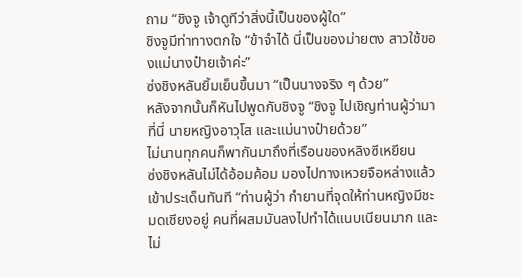ถาม “ชิงจู เจ้าดูทีว่าสิ่งนี้เป็นของผู้ใด”
ชิงจูมีท่าทางตกใจ “ข้าจำได้ นี่เป็นของม่ายตง สาวใช้ของแม่นางป๋ายเจ้าค่ะ”
ซ่งชิงหลันยิ้มเย็นขึ้นมา “เป็นนางจริง ๆ ด้วย”
หลังจากนั้นก็หันไปพูดกับชิงจู “ชิงจู ไปเชิญท่านผู้ว่ามาที่นี่ นายหญิงอาวุโส และแม่นางป๋ายด้วย”
ไม่นานทุกคนก็พากันมาถึงที่เรือนของหลิงซีเหยียน
ซ่งชิงหลันไม่ได้อ้อมค้อม มองไปทางเหวยจือหล่างแล้วเข้าประเด็นทันที “ท่านผู้ว่า กำยานที่จุดให้ท่านหญิงมีชะมดเชียงอยู่ คนที่ผสมมันลงไปทำได้แนบเนียนมาก และไม่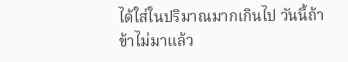ได้ใส่ในปริมาณมากเกินไป วันนี้ถ้าข้าไม่มาแล้ว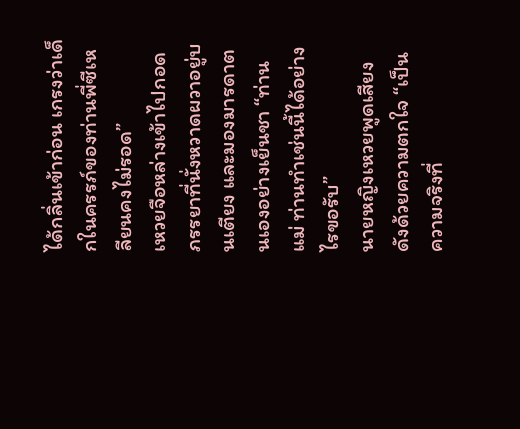ได้กลิ่นเข้าก่อน เกรงว่าเด็กในครรภ์ของท่านพี่ซีเหลียนคงไม่รอด”
เหวยจือหล่างเข้าไปกอดภรรยาที่นั่งหวาดผวาอยู่บนเตียง และมองมารดาตนเองอย่างเย็นชา “ท่านแม่ ท่านทำเช่นนี้ได้อย่างไรขอรับ”
นายหญิงเหวยพูดเสียงดังด้วยความตกใจ “เป็นความจริงที่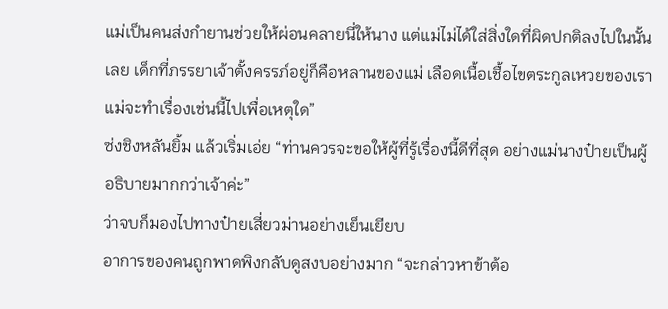แม่เป็นคนส่งกำยานช่วยให้ผ่อนคลายนี่ให้นาง แต่แม่ไม่ได้ใส่สิ่งใดที่ผิดปกติลงไปในนั้นเลย เด็กที่ภรรยาเจ้าตั้งครรภ์อยู่ก็คือหลานของแม่ เลือดเนื้อเชื้อไขตระกูลเหวยของเรา แม่จะทำเรื่องเช่นนี้ไปเพื่อเหตุใด”
ซ่งชิงหลันยิ้ม แล้วเริ่มเอ่ย “ท่านควรจะขอให้ผู้ที่รู้เรื่องนี้ดีที่สุด อย่างแม่นางป๋ายเป็นผู้อธิบายมากกว่าเจ้าค่ะ”
ว่าจบก็มองไปทางป๋ายเสี่ยวม่านอย่างเย็นเยียบ
อาการของคนถูกพาดพิงกลับดูสงบอย่างมาก “จะกล่าวหาข้าต้อ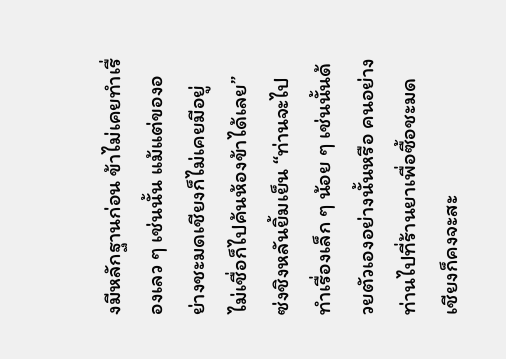งมีหลักฐานก่อน ข้าไม่เคยทำเรื่องเลว ๆ เช่นนั้น แม้แต่ของอย่างชะมดเชียงก็ไม่เคยมีอยู่ ไม่เชื่อก็ไปค้นห้องข้าได้เลย”
ซ่งชิงหลันยิ้มเย็น “ท่านจะไปทำเรื่องเล็ก ๆ น้อย ๆ เช่นนั้นด้วยตัวเองอย่างนั้นหรือ คนอย่างท่านไปที่ร้านยาเพื่อซื้อชะมดเชียงก็คงจะสะ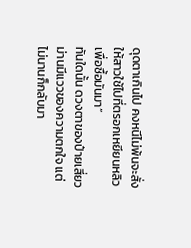ดุดตาเกินไป คงหนีไม่พ้นจะสั่งให้สาวใช้ไปที่ตรอกเหยียนหลิว เพื่อซื้อมันมา”
ทันใดนั้น ดวงตาของป๋ายเสี่ยวม่านมีแววของความตกใจ แต่ไม่นานก็กลับมา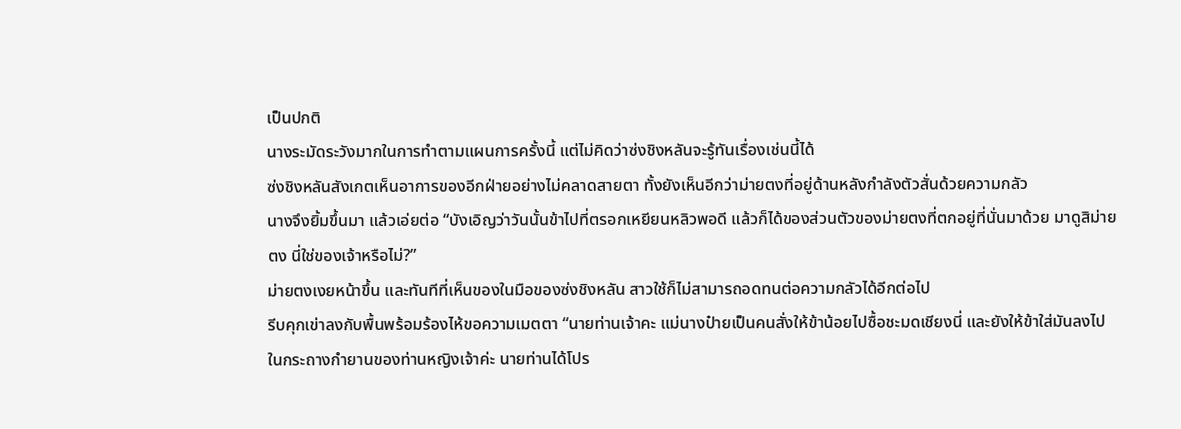เป็นปกติ
นางระมัดระวังมากในการทำตามแผนการครั้งนี้ แต่ไม่คิดว่าซ่งชิงหลันจะรู้ทันเรื่องเช่นนี้ได้
ซ่งชิงหลันสังเกตเห็นอาการของอีกฝ่ายอย่างไม่คลาดสายตา ทั้งยังเห็นอีกว่าม่ายตงที่อยู่ด้านหลังกำลังตัวสั่นด้วยความกลัว
นางจึงยิ้มขึ้นมา แล้วเอ่ยต่อ “บังเอิญว่าวันนั้นข้าไปที่ตรอกเหยียนหลิวพอดี แล้วก็ได้ของส่วนตัวของม่ายตงที่ตกอยู่ที่นั่นมาด้วย มาดูสิม่ายตง นี่ใช่ของเจ้าหรือไม่?”
ม่ายตงเงยหน้าขึ้น และทันทีที่เห็นของในมือของซ่งชิงหลัน สาวใช้ก็ไม่สามารถอดทนต่อความกลัวได้อีกต่อไป
รีบคุกเข่าลงกับพื้นพร้อมร้องไห้ขอความเมตตา “นายท่านเจ้าคะ แม่นางป๋ายเป็นคนสั่งให้ข้าน้อยไปซื้อชะมดเชียงนี่ และยังให้ข้าใส่มันลงไปในกระถางกำยานของท่านหญิงเจ้าค่ะ นายท่านได้โปร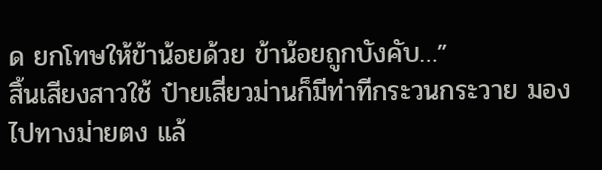ด ยกโทษให้ข้าน้อยด้วย ข้าน้อยถูกบังคับ…”
สิ้นเสียงสาวใช้ ป๋ายเสี่ยวม่านก็มีท่าทีกระวนกระวาย มองไปทางม่ายตง แล้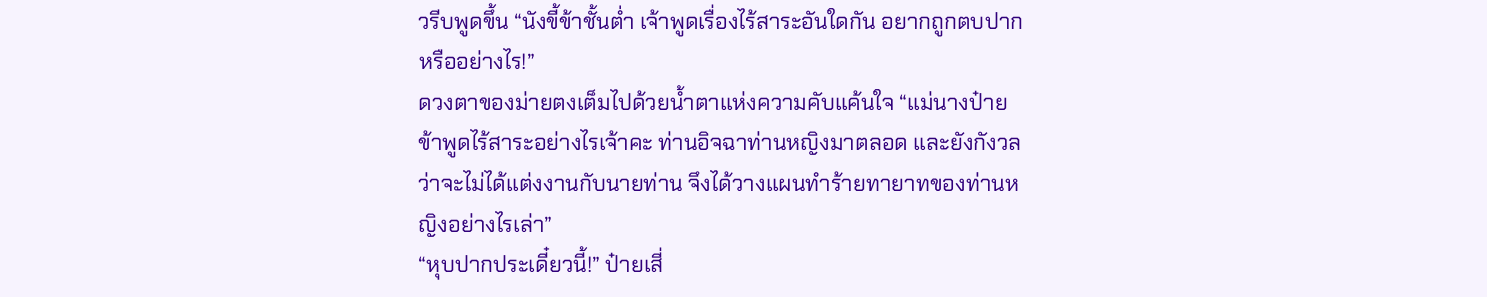วรีบพูดขึ้น “นังขี้ข้าชั้นต่ำ เจ้าพูดเรื่องไร้สาระอันใดกัน อยากถูกตบปากหรืออย่างไร!”
ดวงตาของม่ายตงเต็มไปด้วยน้ำตาแห่งความคับแค้นใจ “แม่นางป๋าย ข้าพูดไร้สาระอย่างไรเจ้าคะ ท่านอิจฉาท่านหญิงมาตลอด และยังกังวลว่าจะไม่ได้แต่งงานกับนายท่าน จึงได้วางแผนทำร้ายทายาทของท่านหญิงอย่างไรเล่า”
“หุบปากประเดี๋ยวนี้!” ป๋ายเสี่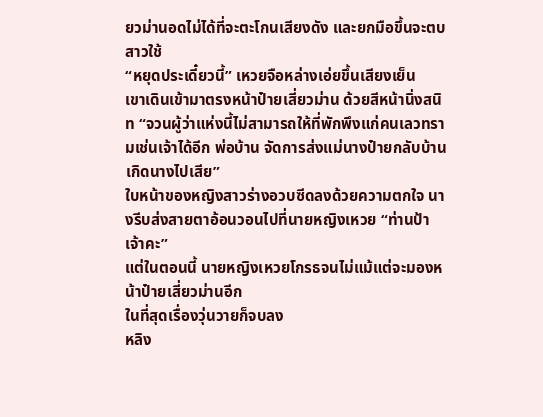ยวม่านอดไม่ได้ที่จะตะโกนเสียงดัง และยกมือขึ้นจะตบสาวใช้
“หยุดประเดี๋ยวนี้” เหวยจือหล่างเอ่ยขึ้นเสียงเย็น
เขาเดินเข้ามาตรงหน้าป๋ายเสี่ยวม่าน ด้วยสีหน้านิ่งสนิท “จวนผู้ว่าแห่งนี้ไม่สามารถให้ที่พักพึงแก่คนเลวทรามเช่นเจ้าได้อีก พ่อบ้าน จัดการส่งแม่นางป๋ายกลับบ้านเกิดนางไปเสีย”
ใบหน้าของหญิงสาวร่างอวบซีดลงด้วยความตกใจ นางรีบส่งสายตาอ้อนวอนไปที่นายหญิงเหวย “ท่านป้าเจ้าคะ”
แต่ในตอนนี้ นายหญิงเหวยโกรธจนไม่แม้แต่จะมองหน้าป๋ายเสี่ยวม่านอีก
ในที่สุดเรื่องวุ่นวายก็จบลง
หลิง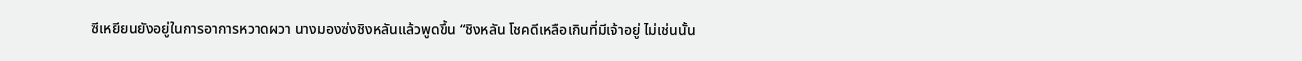ซีเหยียนยังอยู่ในการอาการหวาดผวา นางมองซ่งชิงหลันแล้วพูดขึ้น “ชิงหลัน โชคดีเหลือเกินที่มีเจ้าอยู่ ไม่เช่นนั้น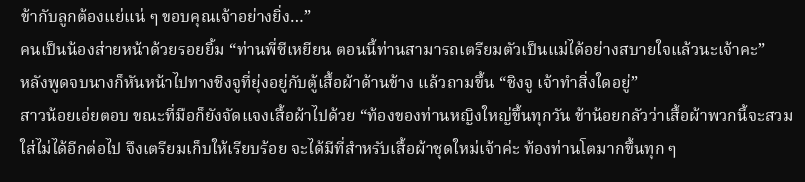ข้ากับลูกต้องแย่แน่ ๆ ขอบคุณเจ้าอย่างยิ่ง…”
คนเป็นน้องส่ายหน้าด้วยรอยยิ้ม “ท่านพี่ซีเหยียน ตอนนี้ท่านสามารถเตรียมตัวเป็นแม่ได้อย่างสบายใจแล้วนะเจ้าคะ”
หลังพูดจบนางก็หันหน้าไปทางชิงจูที่ยุ่งอยู่กับตู้เสื้อผ้าด้านข้าง แล้วถามขึ้น “ชิงจู เจ้าทำสิ่งใดอยู่”
สาวน้อยเอ่ยตอบ ขณะที่มือก็ยังจัดแจงเสื้อผ้าไปด้วย “ท้องของท่านหญิงใหญ่ขึ้นทุกวัน ข้าน้อยกลัวว่าเสื้อผ้าพวกนี้จะสวมใส่ไม่ได้อีกต่อไป จึงเตรียมเก็บให้เรียบร้อย จะได้มีที่สำหรับเสื้อผ้าชุดใหม่เจ้าค่ะ ท้องท่านโตมากขึ้นทุก ๆ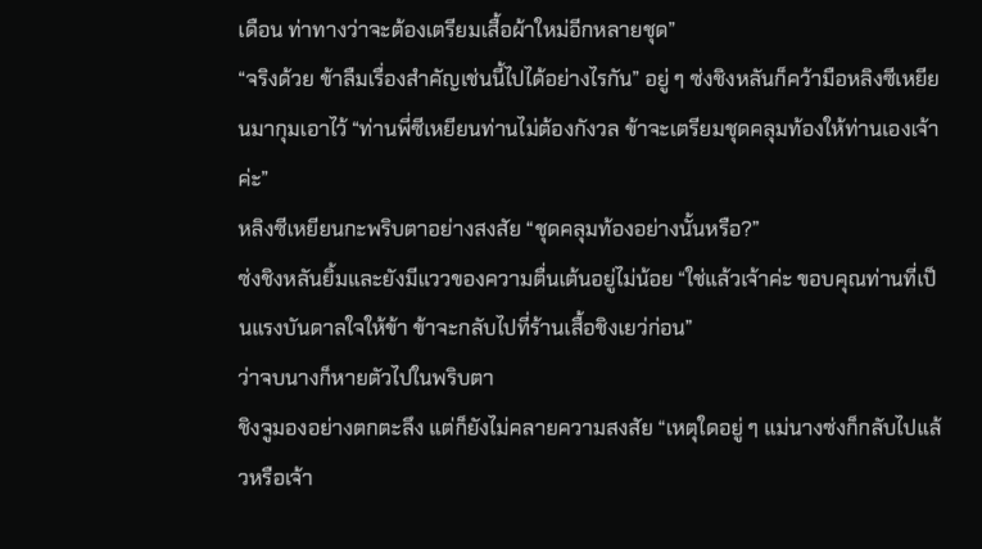เดือน ท่าทางว่าจะต้องเตรียมเสื้อผ้าใหม่อีกหลายชุด”
“จริงด้วย ข้าลืมเรื่องสำคัญเช่นนี้ไปได้อย่างไรกัน” อยู่ ๆ ซ่งชิงหลันก็คว้ามือหลิงซีเหยียนมากุมเอาไว้ “ท่านพี่ซีเหยียนท่านไม่ต้องกังวล ข้าจะเตรียมชุดคลุมท้องให้ท่านเองเจ้าค่ะ”
หลิงซีเหยียนกะพริบตาอย่างสงสัย “ชุดคลุมท้องอย่างนั้นหรือ?”
ซ่งชิงหลันยิ้มและยังมีแววของความตื่นเต้นอยู่ไม่น้อย “ใช่แล้วเจ้าค่ะ ขอบคุณท่านที่เป็นแรงบันดาลใจให้ข้า ข้าจะกลับไปที่ร้านเสื้อชิงเยว่ก่อน”
ว่าจบนางก็หายตัวไปในพริบตา
ชิงจูมองอย่างตกตะลึง แต่ก็ยังไม่คลายความสงสัย “เหตุใดอยู่ ๆ แม่นางซ่งก็กลับไปแล้วหรือเจ้า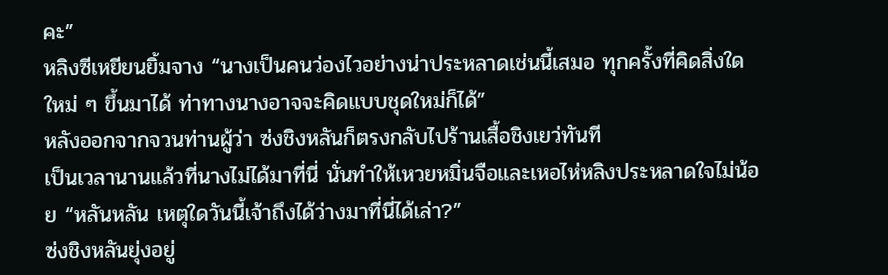คะ”
หลิงซีเหยียนยิ้มจาง “นางเป็นคนว่องไวอย่างน่าประหลาดเช่นนี้เสมอ ทุกครั้งที่คิดสิ่งใดใหม่ ๆ ขึ้นมาได้ ท่าทางนางอาจจะคิดแบบชุดใหม่ก็ได้”
หลังออกจากจวนท่านผู้ว่า ซ่งชิงหลันก็ตรงกลับไปร้านเสื้อชิงเยว่ทันที
เป็นเวลานานแล้วที่นางไม่ได้มาที่นี่ นั่นทำให้เหวยหมิ่นจือและเหอไห่หลิงประหลาดใจไม่น้อย “หลันหลัน เหตุใดวันนี้เจ้าถึงได้ว่างมาที่นี่ได้เล่า?”
ซ่งชิงหลันยุ่งอยู่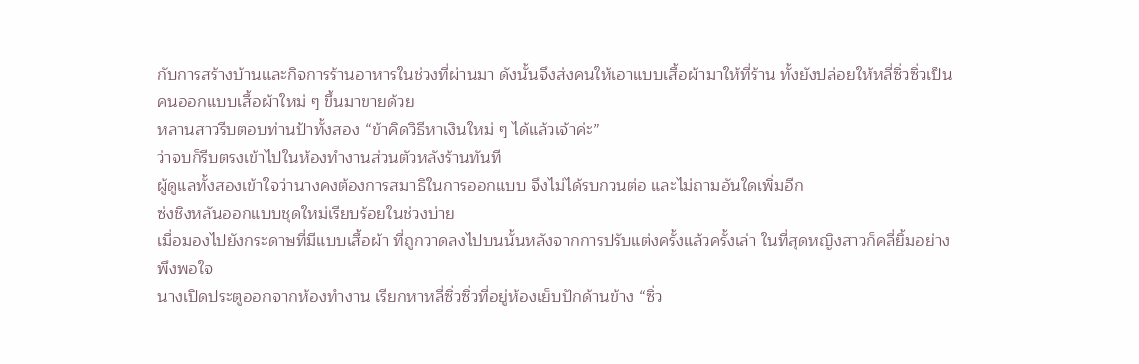กับการสร้างบ้านและกิจการร้านอาหารในช่วงที่ผ่านมา ดังนั้นจึงส่งคนให้เอาแบบเสื้อผ้ามาให้ที่ร้าน ทั้งยังปล่อยให้หลี่ซิ่วซิ่วเป็นคนออกแบบเสื้อผ้าใหม่ ๆ ขึ้นมาขายด้วย
หลานสาวรีบตอบท่านป้าทั้งสอง “ข้าคิดวิธีหาเงินใหม่ ๆ ได้แล้วเจ้าค่ะ”
ว่าจบก็รีบตรงเข้าไปในห้องทำงานส่วนตัวหลังร้านทันที
ผู้ดูแลทั้งสองเข้าใจว่านางคงต้องการสมาธิในการออกแบบ จึงไม่ได้รบกวนต่อ และไม่ถามอันใดเพิ่มอีก
ซ่งชิงหลันออกแบบชุดใหม่เรียบร้อยในช่วงบ่าย
เมื่อมองไปยังกระดาษที่มีแบบเสื้อผ้า ที่ถูกวาดลงไปบนนั้นหลังจากการปรับแต่งครั้งแล้วครั้งเล่า ในที่สุดหญิงสาวก็คลี่ยิ้มอย่างพึงพอใจ
นางเปิดประตูออกจากห้องทำงาน เรียกหาหลี่ซิ่วซิ่วที่อยู่ห้องเย็บปักด้านข้าง “ซิ่ว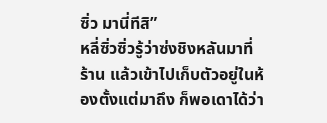ซิ่ว มานี่ทีสิ”
หลี่ซิ่วซิ่วรู้ว่าซ่งชิงหลันมาที่ร้าน แล้วเข้าไปเก็บตัวอยู่ในห้องตั้งแต่มาถึง ก็พอเดาได้ว่า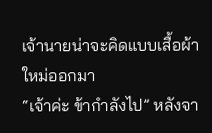เจ้านายน่าจะคิดแบบเสื้อผ้าใหม่ออกมา
“เจ้าค่ะ ข้ากำลังไป” หลังจา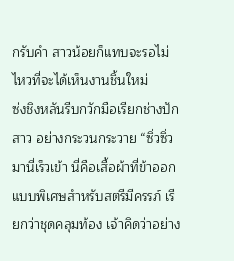กรับคำ สาวน้อยก็แทบจะรอไม่ไหวที่จะได้เห็นงานชิ้นใหม่
ซ่งชิงหลันรีบกวักมือเรียกช่างปักสาว อย่างกระวนกระวาย “ซิ่วซิ่ว มานี่เร็วเข้า นี่คือเสื้อผ้าที่ข้าออกแบบพิเศษสำหรับสตรีมีครรภ์ เรียกว่าชุดคลุมท้อง เจ้าคิดว่าอย่าง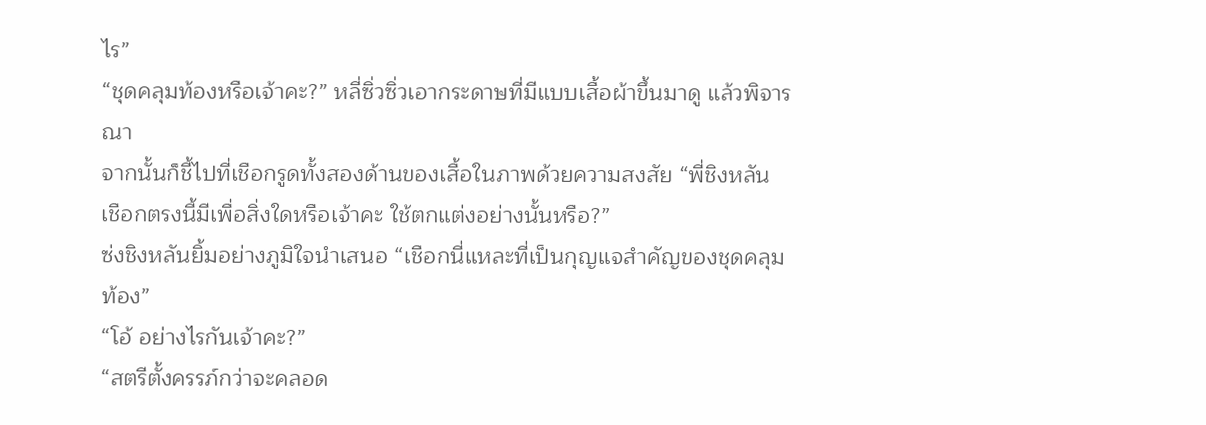ไร”
“ชุดคลุมท้องหรือเจ้าคะ?” หลี่ซิ่วซิ่วเอากระดาษที่มีแบบเสื้อผ้าขึ้นมาดู แล้วพิจารณา
จากนั้นก็ชี้ไปที่เชือกรูดทั้งสองด้านของเสื้อในภาพด้วยความสงสัย “พี่ชิงหลัน เชือกตรงนี้มีเพื่อสิ่งใดหรือเจ้าคะ ใช้ตกแต่งอย่างนั้นหรือ?”
ซ่งชิงหลันยิ้มอย่างภูมิใจนำเสนอ “เชือกนี่แหละที่เป็นกุญแจสำคัญของชุดคลุมท้อง”
“โอ้ อย่างไรกันเจ้าคะ?”
“สตรีตั้งครรภ์กว่าจะคลอด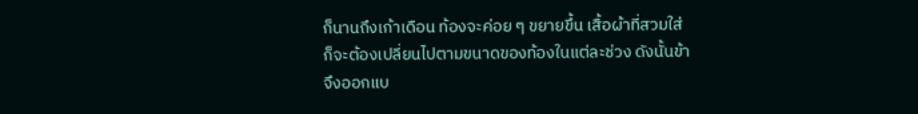ก็นานถึงเก้าเดือน ท้องจะค่อย ๆ ขยายขึ้น เสื้อผ้าที่สวมใส่ก็จะต้องเปลี่ยนไปตามขนาดของท้องในแต่ละช่วง ดังนั้นข้าจึงออกแบ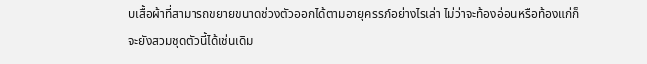บเสื้อผ้าที่สามารถขยายขนาดช่วงตัวออกได้ตามอายุครรภ์อย่างไรเล่า ไม่ว่าจะท้องอ่อนหรือท้องแก่ก็จะยังสวมชุดตัวนี้ได้เช่นเดิม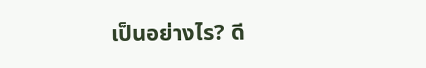เป็นอย่างไร? ดี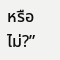หรือไม่?”